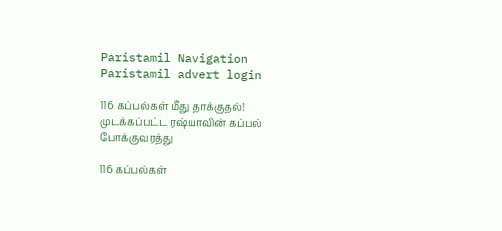Paristamil Navigation Paristamil advert login

116 கப்பல்கள் மீது தாக்குதல்! முடக்கப்பட்ட ரஷ்யாவின் கப்பல் போக்குவரத்து

116 கப்பல்கள்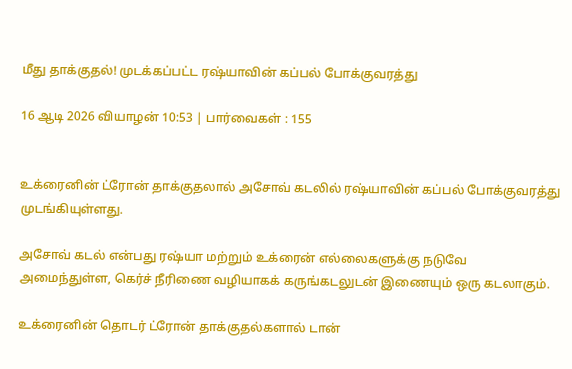மீது தாக்குதல்! முடக்கப்பட்ட ரஷ்யாவின் கப்பல் போக்குவரத்து

16 ஆடி 2026 வியாழன் 10:53 | பார்வைகள் : 155


உக்ரைனின் ட்ரோன் தாக்குதலால் அசோவ் கடலில் ரஷ்யாவின் கப்பல் போக்குவரத்து முடங்கியுள்ளது.

அசோவ் கடல் என்பது ரஷ்யா மற்றும் உக்ரைன் எல்லைகளுக்கு நடுவே அமைந்துள்ள, கெர்ச் நீரிணை வழியாகக் கருங்கடலுடன் இணையும் ஒரு கடலாகும்.

உக்ரைனின் தொடர் ட்ரோன் தாக்குதல்களால் டான்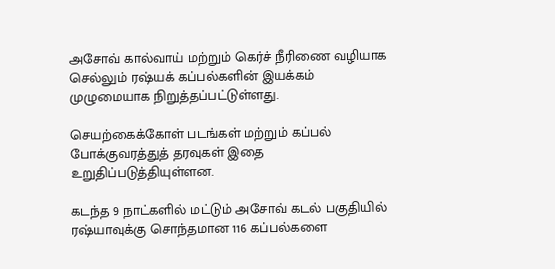அசோவ் கால்வாய் மற்றும் கெர்ச் நீரிணை வழியாக செல்லும் ரஷ்யக் கப்பல்களின் இயக்கம் முழுமையாக நிறுத்தப்பட்டுள்ளது.

செயற்கைக்கோள் படங்கள் மற்றும் கப்பல் போக்குவரத்துத் தரவுகள் இதை உறுதிப்படுத்தியுள்ளன.

கடந்த 9 நாட்களில் மட்டும் அசோவ் கடல் பகுதியில் ரஷ்யாவுக்கு சொந்தமான 116 கப்பல்களை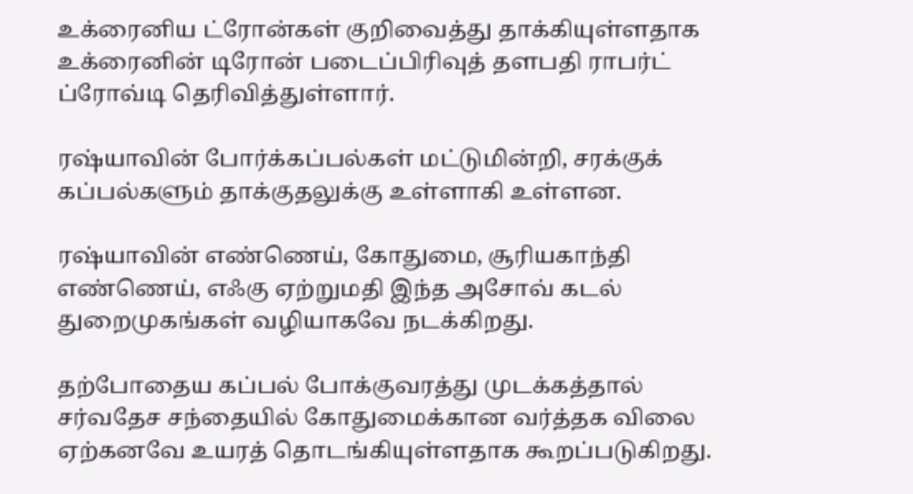உக்ரைனிய ட்ரோன்கள் குறிவைத்து தாக்கியுள்ளதாக உக்ரைனின் டிரோன் படைப்பிரிவுத் தளபதி ராபர்ட் ப்ரோவ்டி தெரிவித்துள்ளார்.

ரஷ்யாவின் போர்க்கப்பல்கள் மட்டுமின்றி, சரக்குக் கப்பல்களும் தாக்குதலுக்கு உள்ளாகி உள்ளன.

ரஷ்யாவின் எண்ணெய், கோதுமை, சூரியகாந்தி எண்ணெய், எஃகு ஏற்றுமதி இந்த அசோவ் கடல் துறைமுகங்கள் வழியாகவே நடக்கிறது.

தற்போதைய கப்பல் போக்குவரத்து முடக்கத்தால் சர்வதேச சந்தையில் கோதுமைக்கான வர்த்தக விலை ஏற்கனவே உயரத் தொடங்கியுள்ளதாக கூறப்படுகிறது.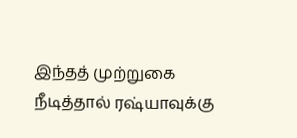இந்தத் முற்றுகை நீடித்தால் ரஷ்யாவுக்கு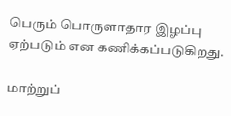பெரும் பொருளாதார இழப்பு ஏற்படும் என கணிக்கப்படுகிறது.

மாற்றுப்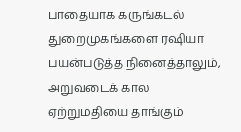பாதையாக கருங்கடல் துறைமுகங்களை ரஷியா பயன்படுத்த நினைத்தாலும், அறுவடைக் கால ஏற்றுமதியை தாங்கும்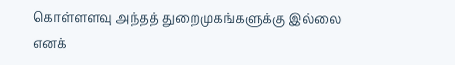கொள்ளளவு அந்தத் துறைமுகங்களுக்கு இல்லை எனக்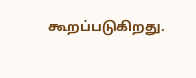கூறப்படுகிறது.